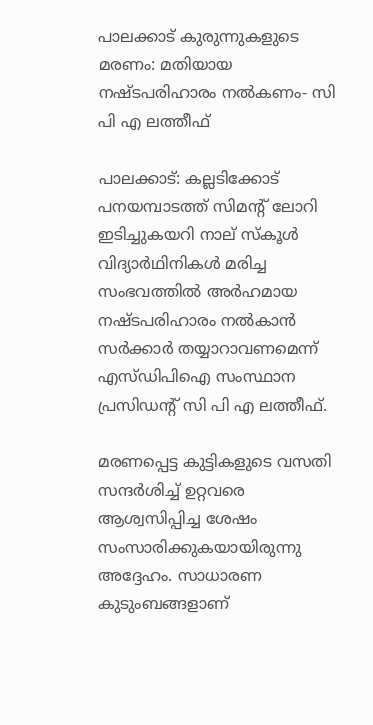പാലക്കാട് കുരുന്നുകളുടെ മരണം: മതിയായ നഷ്ടപരിഹാരം നല്‍കണം- സി പി എ ലത്തീഫ്

പാലക്കാട്: കല്ലടിക്കോട് പനയമ്പാടത്ത് സിമന്റ് ലോറി ഇടിച്ചുകയറി നാല് സ്‌കൂള്‍ വിദ്യാര്‍ഥിനികള്‍ മരിച്ച സംഭവത്തില്‍ അര്‍ഹമായ നഷ്ടപരിഹാരം നല്‍കാന്‍ സര്‍ക്കാര്‍ തയ്യാറാവണമെന്ന് എസ്ഡിപിഐ സംസ്ഥാന പ്രസിഡന്റ് സി പി എ ലത്തീഫ്.

മരണപ്പെട്ട കുട്ടികളുടെ വസതി സന്ദര്‍ശിച്ച് ഉറ്റവരെ ആശ്വസിപ്പിച്ച ശേഷം സംസാരിക്കുകയായിരുന്നു അദ്ദേഹം. സാധാരണ കുടുംബങ്ങളാണ്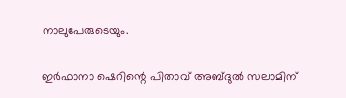നാലുപേരുടെയും.

ഇര്‍ഫാനാ ഷെറിന്റെ പിതാവ് അബ്ദുല്‍ സലാമിന്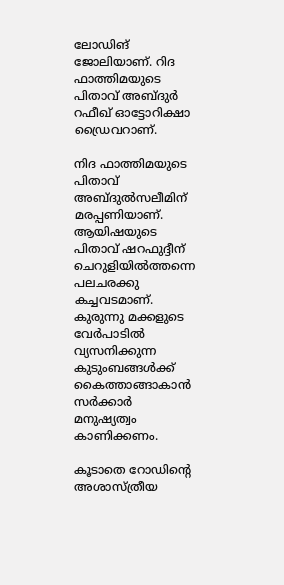ലോഡിങ് ജോലിയാണ്. റിദ ഫാത്തിമയുടെ പിതാവ് അബ്ദുര്‍ റഫീഖ് ഓട്ടോറിക്ഷാ ഡ്രൈവറാണ്.

നിദ ഫാത്തിമയുടെ പിതാവ് അബ്ദുല്‍സലീമിന് മരപ്പണിയാണ്. ആയിഷയുടെ പിതാവ് ഷറഫുദ്ദീന് ചെറുളിയില്‍ത്തന്നെ പലചരക്കു കച്ചവടമാണ്. കുരുന്നു മക്കളുടെ വേര്‍പാടില്‍ വ്യസനിക്കുന്ന കുടുംബങ്ങള്‍ക്ക് കൈത്താങ്ങാകാന്‍ സര്‍ക്കാര്‍ മനുഷ്യത്വം കാണിക്കണം.

കൂടാതെ റോഡിന്റെ അശാസ്ത്രീയ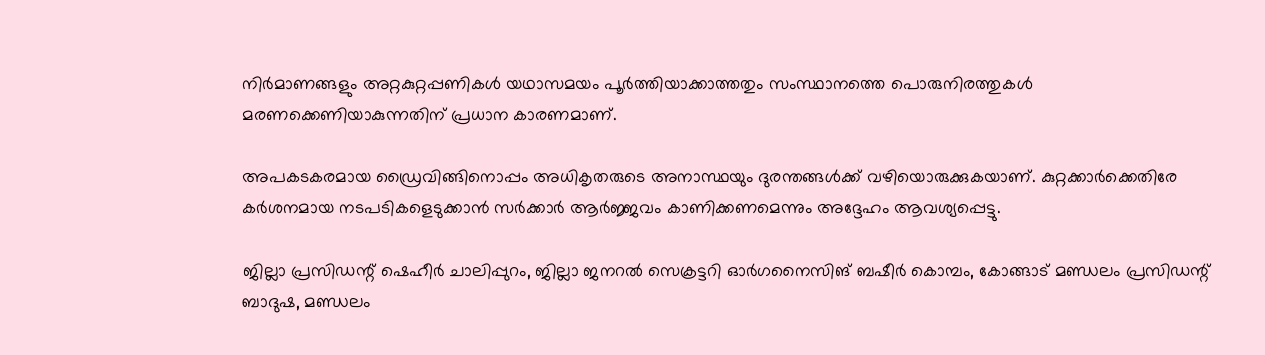നിര്‍മാണങ്ങളും അറ്റകുറ്റപ്പണികള്‍ യഥാസമയം പൂര്‍ത്തിയാക്കാത്തതും സംസ്ഥാനത്തെ പൊരുനിരത്തുകള്‍ മരണക്കെണിയാകുന്നതിന് പ്രധാന കാരണമാണ്.

അപകടകരമായ ഡ്രൈവിങ്ങിനൊപ്പം അധികൃതരുടെ അനാസ്ഥയും ദുരന്തങ്ങള്‍ക്ക് വഴിയൊരുക്കുകയാണ്. കുറ്റക്കാര്‍ക്കെതിരേ കര്‍ശനമായ നടപടികളെടുക്കാന്‍ സര്‍ക്കാര്‍ ആര്‍ജ്ജവം കാണിക്കണമെന്നും അദ്ദേഹം ആവശ്യപ്പെട്ടു.

ജില്ലാ പ്രസിഡന്റ് ഷെഹീര്‍ ചാലിപ്പുറം, ജില്ലാ ജനറല്‍ സെക്രട്ടറി ഓര്‍ഗനൈസിങ് ബഷീര്‍ കൊമ്പം, കോങ്ങാട് മണ്ഡലം പ്രസിഡന്റ് ബാദുഷ, മണ്ഡലം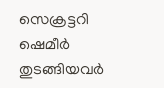സെക്രട്ടറി ഷെമീര്‍ തുടങ്ങിയവര്‍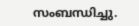സംബന്ധിച്ചു.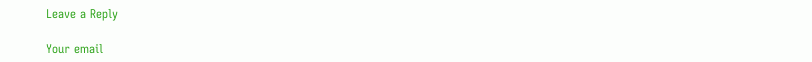Leave a Reply

Your email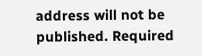address will not be published. Required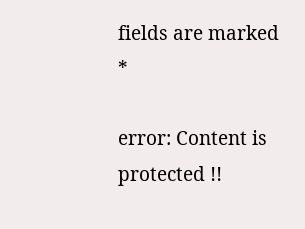fields are marked *

error: Content is protected !!